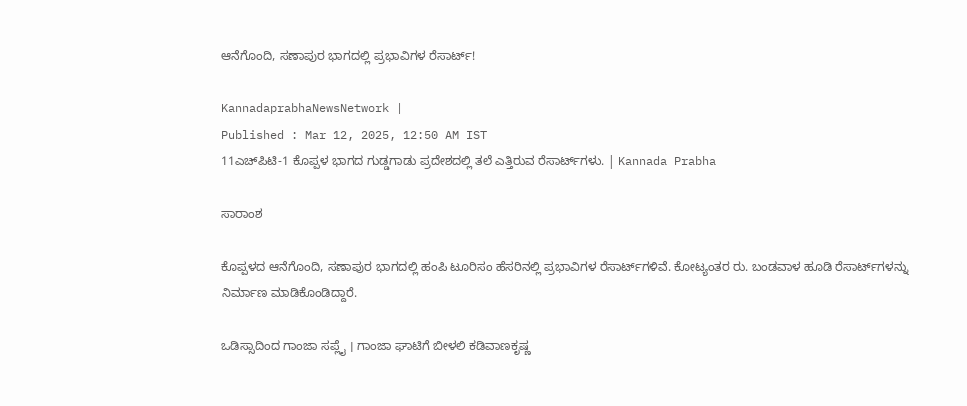ಆನೆಗೊಂದಿ, ಸಣಾಪುರ ಭಾಗದಲ್ಲಿ ಪ್ರಭಾವಿಗಳ ರೆಸಾರ್ಟ್‌!

KannadaprabhaNewsNetwork |
Published : Mar 12, 2025, 12:50 AM IST
11ಎಚ್‌ಪಿಟಿ-1 ಕೊಪ್ಪಳ ಭಾಗದ ಗುಡ್ಡಗಾಡು ಪ್ರದೇಶದಲ್ಲಿ ತಲೆ ಎತ್ತಿರುವ ರೆಸಾರ್ಟ್‌ಗಳು. | Kannada Prabha

ಸಾರಾಂಶ

ಕೊಪ್ಪಳದ ಆನೆಗೊಂದಿ, ಸಣಾಪುರ ಭಾಗದಲ್ಲಿ ಹಂಪಿ ಟೂರಿಸಂ ಹೆಸರಿನಲ್ಲಿ ಪ್ರಭಾವಿಗಳ ರೆಸಾರ್ಟ್‌ಗಳಿವೆ. ಕೋಟ್ಯಂತರ ರು. ಬಂಡವಾಳ ಹೂಡಿ ರೆಸಾರ್ಟ್‌ಗಳನ್ನು ನಿರ್ಮಾಣ ಮಾಡಿಕೊಂಡಿದ್ದಾರೆ.

ಒಡಿಸ್ಸಾದಿಂದ ಗಾಂಜಾ ಸಪ್ಲೈ । ಗಾಂಜಾ ಘಾಟಿಗೆ ಬೀಳಲಿ ಕಡಿವಾಣಕೃಷ್ಣ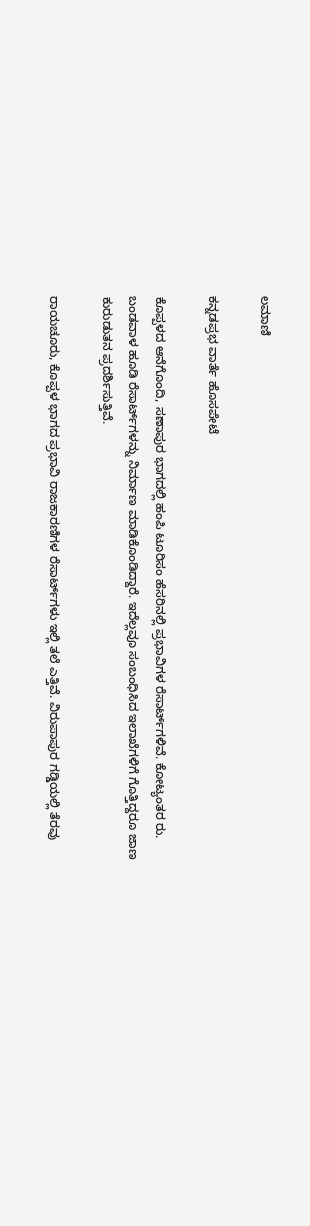ಲಮಾಣಿ

ಕನ್ನಡಪ್ರಭ ವಾರ್ತೆ ಹೊಸಪೇಟೆ

ಕೊಪ್ಪಳದ ಆನೆಗೊಂದಿ, ಸಣಾಪುರ ಭಾಗದಲ್ಲಿ ಹಂಪಿ ಟೂರಿಸಂ ಹೆಸರಿನಲ್ಲಿ ಪ್ರಭಾವಿಗಳ ರೆಸಾರ್ಟ್‌ಗಳಿವೆ. ಕೋಟ್ಯಂತರ ರು. ಬಂಡವಾಳ ಹೂಡಿ ರೆಸಾರ್ಟ್‌ಗಳನ್ನು ನಿರ್ಮಾಣ ಮಾಡಿಕೊಂಡಿದ್ದಾರೆ. ಇದೆಲ್ಲವೂ ಸಂಬಂಧಿಸಿದ ಇಲಾಖೆಗಳಿಗೆ ಗೊತ್ತಿದ್ದರೂ ಜಾಣ ಕುರುಡುತನ ಪ್ರದರ್ಶಿಸುತ್ತಿವೆ.

ರಾಯಚೂರು, ಕೊಪ್ಪಳ ಭಾಗದ ಪ್ರಭಾವಿ ರಾಜಕಾರಣಿಗಳ ರೆಸಾರ್ಟ್‌ಗಳು ಇಲ್ಲಿ ತಲೆ ಎತ್ತಿವೆ. ವಿರುಪಾಪುರ ಗಡ್ಡಿಯಲ್ಲಿ ತೆರವು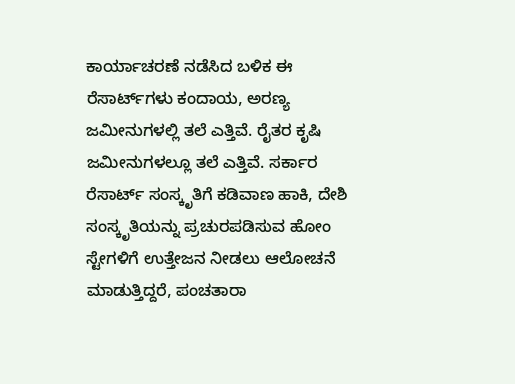ಕಾರ್ಯಾಚರಣೆ ನಡೆಸಿದ ಬಳಿಕ ಈ ರೆಸಾರ್ಟ್‌ಗಳು ಕಂದಾಯ, ಅರಣ್ಯ ಜಮೀನುಗಳಲ್ಲಿ ತಲೆ ಎತ್ತಿವೆ. ರೈತರ ಕೃಷಿ ಜಮೀನುಗಳಲ್ಲೂ ತಲೆ ಎತ್ತಿವೆ. ಸರ್ಕಾರ ರೆಸಾರ್ಟ್‌ ಸಂಸ್ಕೃತಿಗೆ ಕಡಿವಾಣ ಹಾಕಿ, ದೇಶಿ ಸಂಸ್ಕೃತಿಯನ್ನು ಪ್ರಚುರಪಡಿಸುವ ಹೋಂ ಸ್ಟೇಗಳಿಗೆ ಉತ್ತೇಜನ ನೀಡಲು ಆಲೋಚನೆ ಮಾಡುತ್ತಿದ್ದರೆ, ಪಂಚತಾರಾ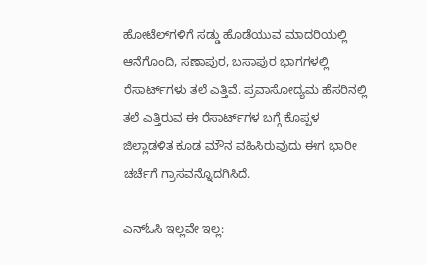ಹೋಟೆಲ್‌ಗಳಿಗೆ ಸಡ್ಡು ಹೊಡೆಯುವ ಮಾದರಿಯಲ್ಲಿ ಆನೆಗೊಂದಿ, ಸಣಾಪುರ, ಬಸಾಪುರ ಭಾಗಗಳಲ್ಲಿ ರೆಸಾರ್ಟ್‌ಗಳು ತಲೆ ಎತ್ತಿವೆ. ಪ್ರವಾಸೋದ್ಯಮ ಹೆಸರಿನಲ್ಲಿ ತಲೆ ಎತ್ತಿರುವ ಈ ರೆಸಾರ್ಟ್‌ಗಳ ಬಗ್ಗೆ ಕೊಪ್ಪಳ ಜಿಲ್ಲಾಡಳಿತ ಕೂಡ ಮೌನ ವಹಿಸಿರುವುದು ಈಗ ಭಾರೀ ಚರ್ಚೆಗೆ ಗ್ರಾಸವನ್ನೊದಗಿಸಿದೆ.

ಎನ್‌ಓಸಿ ಇಲ್ಲವೇ ಇಲ್ಲ: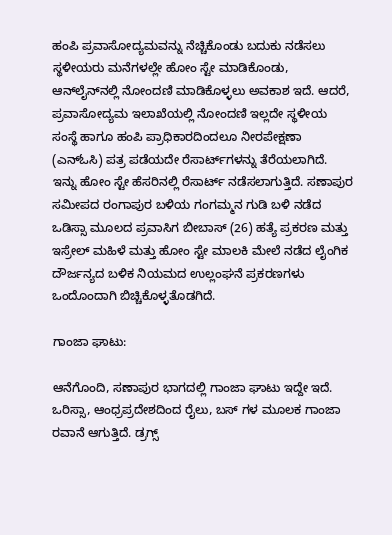ಹಂಪಿ ಪ್ರವಾಸೋದ್ಯಮವನ್ನು ನೆಚ್ಚಿಕೊಂಡು ಬದುಕು ನಡೆಸಲು ಸ್ಥಳೀಯರು ಮನೆಗಳಲ್ಲೇ ಹೋಂ ಸ್ಟೇ ಮಾಡಿಕೊಂಡು, ಆನ್‌ಲೈನ್‌ನಲ್ಲಿ ನೋಂದಣಿ ಮಾಡಿಕೊಳ್ಳಲು ಅವಕಾಶ ಇದೆ. ಆದರೆ, ಪ್ರವಾಸೋದ್ಯಮ ಇಲಾಖೆಯಲ್ಲಿ ನೋಂದಣಿ ಇಲ್ಲದೇ ಸ್ಥಳೀಯ ಸಂಸ್ಥೆ ಹಾಗೂ ಹಂಪಿ ಪ್ರಾಧಿಕಾರದಿಂದಲೂ ನೀರಪೇಕ್ಷಣಾ (ಎನ್‌ಓಸಿ) ಪತ್ರ ಪಡೆಯದೇ ರೆಸಾರ್ಟ್‌ಗಳನ್ನು ತೆರೆಯಲಾಗಿದೆ. ಇನ್ನು ಹೋಂ ಸ್ಟೇ ಹೆಸರಿನಲ್ಲಿ ರೆಸಾರ್ಟ್‌ ನಡೆಸಲಾಗುತ್ತಿದೆ. ಸಣಾಪುರ ಸಮೀಪದ ರಂಗಾಪುರ ಬಳಿಯ ಗಂಗಮ್ಮನ ಗುಡಿ ಬಳಿ ನಡೆದ ಒಡಿಸ್ಸಾ ಮೂಲದ ಪ್ರವಾಸಿಗ ಬೀಬಾಸ್‌ (26) ಹತ್ಯೆ ಪ್ರಕರಣ ಮತ್ತು ಇಸ್ರೇಲ್‌ ಮಹಿಳೆ ಮತ್ತು ಹೋಂ ಸ್ಟೇ ಮಾಲಕಿ ಮೇಲೆ ನಡೆದ ಲೈಂಗಿಕ ದೌರ್ಜನ್ಯದ ಬಳಿಕ ನಿಯಮದ ಉಲ್ಲಂಘನೆ ಪ್ರಕರಣಗಳು ಒಂದೊಂದಾಗಿ ಬಿಚ್ಚಿಕೊಳ್ಳತೊಡಗಿದೆ.

ಗಾಂಜಾ ಘಾಟು:

ಆನೆಗೊಂದಿ, ಸಣಾಪುರ ಭಾಗದಲ್ಲಿ ಗಾಂಜಾ ಘಾಟು ಇದ್ದೇ ಇದೆ. ಒರಿಸ್ಸಾ, ಆಂಧ್ರಪ್ರದೇಶದಿಂದ ರೈಲು, ಬಸ್ ಗಳ ಮೂಲಕ ಗಾಂಜಾ ರವಾನೆ ಆಗುತ್ತಿದೆ. ಡ್ರಗ್ಸ್‌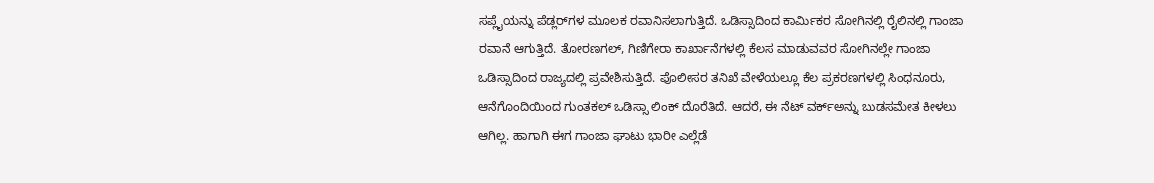ಸಪ್ಲೈಯನ್ನು ಪೆಡ್ಲರ್‌ಗಳ ಮೂಲಕ ರವಾನಿಸಲಾಗುತ್ತಿದೆ. ಒಡಿಸ್ಸಾದಿಂದ ಕಾರ್ಮಿಕರ ಸೋಗಿನಲ್ಲಿ ರೈಲಿನಲ್ಲಿ ಗಾಂಜಾ ರವಾನೆ ಆಗುತ್ತಿದೆ. ತೋರಣಗಲ್‌, ಗಿಣಿಗೇರಾ ಕಾರ್ಖಾನೆಗಳಲ್ಲಿ ಕೆಲಸ ಮಾಡುವವರ ಸೋಗಿನಲ್ಲೇ ಗಾಂಜಾ ಒಡಿಸ್ಸಾದಿಂದ ರಾಜ್ಯದಲ್ಲಿ ಪ್ರವೇಶಿಸುತ್ತಿದೆ. ಪೊಲೀಸರ ತನಿಖೆ ವೇಳೆಯಲ್ಲೂ ಕೆಲ ಪ್ರಕರಣಗಳಲ್ಲಿ ಸಿಂಧನೂರು, ಆನೆಗೊಂದಿಯಿಂದ ಗುಂತಕಲ್‌ ಒಡಿಸ್ಸಾ ಲಿಂಕ್‌ ದೊರೆತಿದೆ. ಆದರೆ, ಈ ನೆಟ್‌ ವರ್ಕ್‌ಅನ್ನು ಬುಡಸಮೇತ ಕೀಳಲು ಆಗಿಲ್ಲ. ಹಾಗಾಗಿ ಈಗ ಗಾಂಜಾ ಘಾಟು ಭಾರೀ ಎಲ್ಲೆಡೆ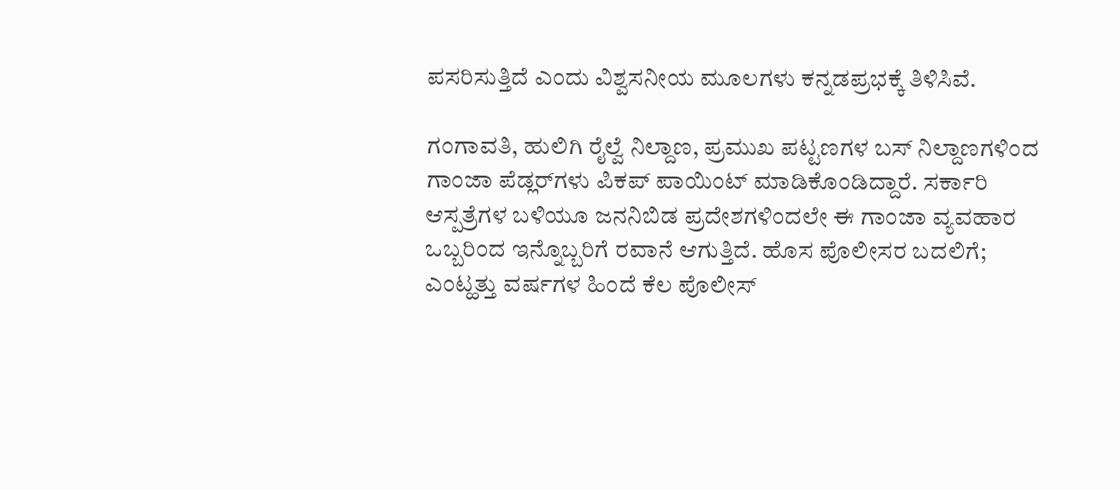ಪಸರಿಸುತ್ತಿದೆ ಎಂದು ವಿಶ್ವಸನೀಯ ಮೂಲಗಳು ಕನ್ನಡಪ್ರಭಕ್ಕೆ ತಿಳಿಸಿವೆ.

ಗಂಗಾವತಿ, ಹುಲಿಗಿ ರೈಲ್ವೆ ನಿಲ್ದಾಣ, ಪ್ರಮುಖ ಪಟ್ಟಣಗಳ ಬಸ್‌ ನಿಲ್ದಾಣಗಳಿಂದ ಗಾಂಜಾ ಪೆಡ್ಲರ್‌ಗಳು ಪಿಕಪ್‌ ಪಾಯಿಂಟ್‌ ಮಾಡಿಕೊಂಡಿದ್ದಾರೆ. ಸರ್ಕಾರಿ ಆಸ್ಪತ್ರೆಗಳ ಬಳಿಯೂ ಜನನಿಬಿಡ ಪ್ರದೇಶಗಳಿಂದಲೇ ಈ ಗಾಂಜಾ ವ್ಯವಹಾರ ಒಬ್ಬರಿಂದ ಇನ್ನೊಬ್ಬರಿಗೆ ರವಾನೆ ಆಗುತ್ತಿದೆ. ಹೊಸ ಪೊಲೀಸರ ಬದಲಿಗೆ; ಎಂಟ್ಹತ್ತು ವರ್ಷಗಳ ಹಿಂದೆ ಕೆಲ ಪೊಲೀಸ್‌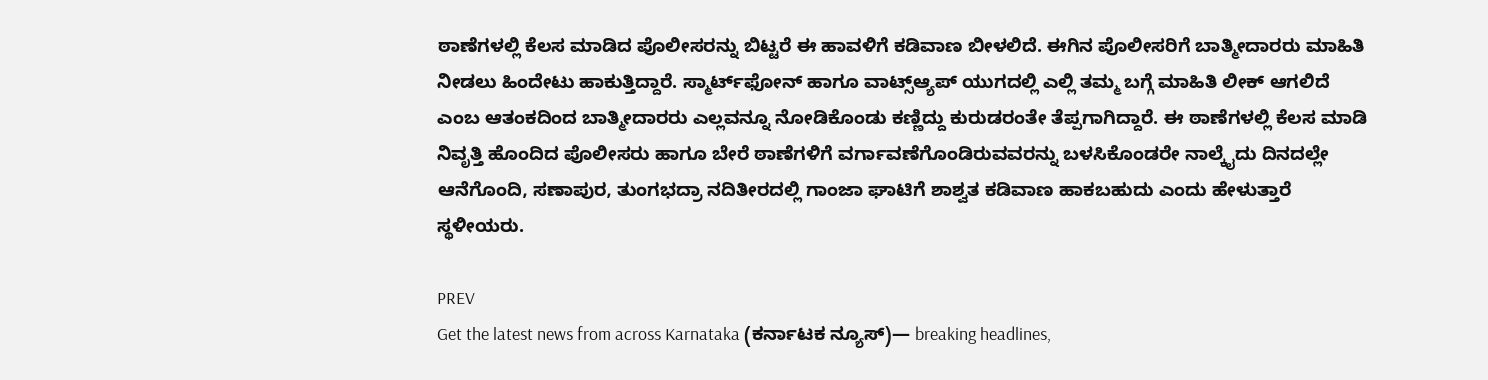ಠಾಣೆಗಳಲ್ಲಿ ಕೆಲಸ ಮಾಡಿದ ಪೊಲೀಸರನ್ನು ಬಿಟ್ಟರೆ ಈ ಹಾವಳಿಗೆ ಕಡಿವಾಣ ಬೀಳಲಿದೆ. ಈಗಿನ ಪೊಲೀಸರಿಗೆ ಬಾತ್ಮೀದಾರರು ಮಾಹಿತಿ ನೀಡಲು ಹಿಂದೇಟು ಹಾಕುತ್ತಿದ್ದಾರೆ. ಸ್ಮಾರ್ಟ್‌ಫೋನ್‌ ಹಾಗೂ ವಾಟ್ಸ್‌ಆ್ಯಪ್‌ ಯುಗದಲ್ಲಿ ಎಲ್ಲಿ ತಮ್ಮ ಬಗ್ಗೆ ಮಾಹಿತಿ ಲೀಕ್‌ ಆಗಲಿದೆ ಎಂಬ ಆತಂಕದಿಂದ ಬಾತ್ಮೀದಾರರು ಎಲ್ಲವನ್ನೂ ನೋಡಿಕೊಂಡು ಕಣ್ಣಿದ್ದು ಕುರುಡರಂತೇ ತೆಪ್ಪಗಾಗಿದ್ದಾರೆ. ಈ ಠಾಣೆಗಳಲ್ಲಿ ಕೆಲಸ ಮಾಡಿ ನಿವೃತ್ತಿ ಹೊಂದಿದ ಪೊಲೀಸರು ಹಾಗೂ ಬೇರೆ ಠಾಣೆಗಳಿಗೆ ವರ್ಗಾವಣೆಗೊಂಡಿರುವವರನ್ನು ಬಳಸಿಕೊಂಡರೇ ನಾಲ್ಕೈದು ದಿನದಲ್ಲೇ ಆನೆಗೊಂದಿ, ಸಣಾಪುರ, ತುಂಗಭದ್ರಾ ನದಿತೀರದಲ್ಲಿ ಗಾಂಜಾ ಘಾಟಿಗೆ ಶಾಶ್ವತ ಕಡಿವಾಣ ಹಾಕಬಹುದು ಎಂದು ಹೇಳುತ್ತಾರೆ ಸ್ಥಳೀಯರು.

PREV
Get the latest news from across Karnataka (ಕರ್ನಾಟಕ ನ್ಯೂಸ್)— breaking headlines,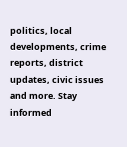politics, local developments, crime reports, district updates, civic issues and more. Stay informed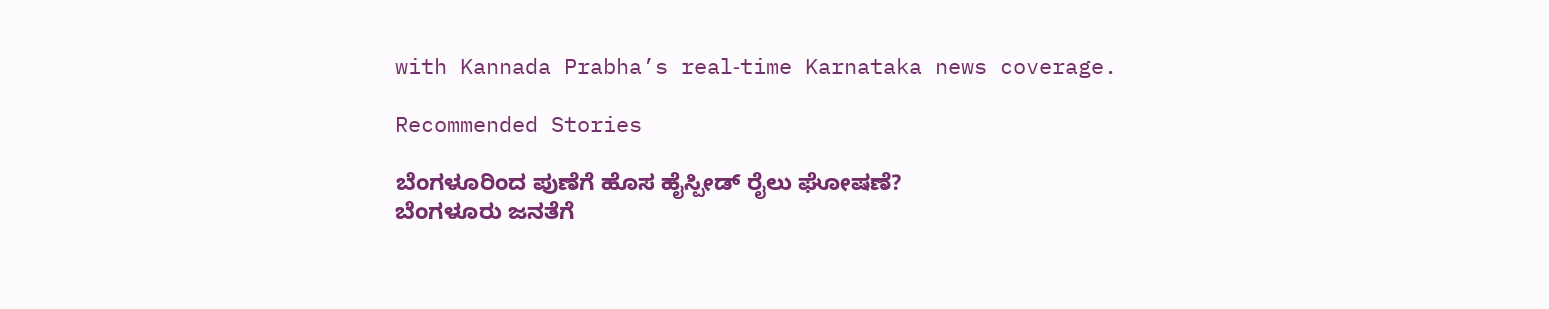with Kannada Prabha’s real‑time Karnataka news coverage.

Recommended Stories

ಬೆಂಗಳೂರಿಂದ ಪುಣೆಗೆ ಹೊಸ ಹೈಸ್ಪೀಡ್‌ ರೈಲು ಘೋಷಣೆ?
ಬೆಂಗಳೂರು ಜನತೆಗೆ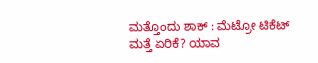ಮತ್ತೊಂದು ಶಾಕ್ : ಮೆಟ್ರೋ ಟಿಕೆಟ್‌ ಮತ್ತೆ ಏರಿಕೆ? ಯಾವ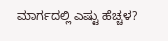ಮಾರ್ಗದಲ್ಲಿ ಎಷ್ಟು ಹೆಚ್ಚಳ?